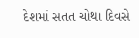દેશમાં સતત ચોથા દિવસે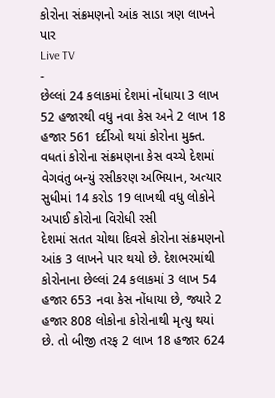કોરોના સંક્રમણનો આંક સાડા ત્રણ લાખને પાર
Live TV
-
છેલ્લાં 24 કલાકમાં દેશમાં નોંધાયા 3 લાખ 52 હજારથી વધુ નવા કેસ અને 2 લાખ 18 હજાર 561 દર્દીઓ થયાં કોરોના મુક્ત. વધતાં કોરોના સંક્રમણના કેસ વચ્ચે દેશમાં વેગવંતુ બન્યું રસીકરણ અભિયાન, અત્યાર સુધીમાં 14 કરોડ 19 લાખથી વધુ લોકોને અપાઈ કોરોના વિરોધી રસી
દેશમાં સતત ચોથા દિવસે કોરોના સંક્રમણનો આંક 3 લાખને પાર થયો છે. દેશભરમાંથી કોરોનાના છેલ્લાં 24 કલાકમાં 3 લાખ 54 હજાર 653 નવા કેસ નોંધાયા છે, જ્યારે 2 હજાર 808 લોકોના કોરોનાથી મૃત્યુ થયાં છે. તો બીજી તરફ 2 લાખ 18 હજાર 624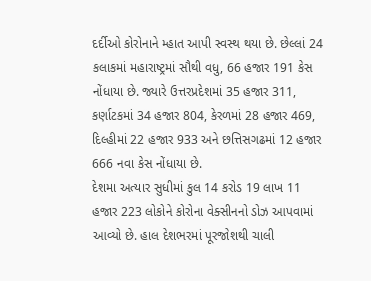દર્દીઓ કોરોનાને મ્હાત આપી સ્વસ્થ થયા છે. છેલ્લાં 24 કલાકમાં મહારાષ્ટ્રમાં સૌથી વધુ, 66 હજાર 191 કેસ નોંધાયા છે. જ્યારે ઉત્તરપ્રદેશમાં 35 હજાર 311, કર્ણાટકમાં 34 હજાર 804, કેરળમાં 28 હજાર 469, દિલ્હીમાં 22 હજાર 933 અને છત્તિસગઢમાં 12 હજાર 666 નવા કેસ નોંધાયા છે.
દેશમા અત્યાર સુધીમાં કુલ 14 કરોડ 19 લાખ 11 હજાર 223 લોકોને કોરોના વેક્સીનનો ડોઝ આપવામાં આવ્યો છે. હાલ દેશભરમાં પૂરજોશથી ચાલી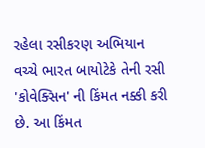રહેલા રસીકરણ અભિયાન વચ્ચે ભારત બાયોટેકે તેની રસી 'કોવેક્સિન' ની કિંમત નક્કી કરી છે. આ કિંમત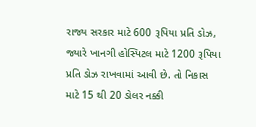રાજ્ય સરકાર માટે 600 રૂપિયા પ્રતિ ડોઝ, જ્યારે ખાનગી હોસ્પિટલ માટે 1200 રૂપિયા પ્રતિ ડોઝ રાખવામાં આવી છે. તો નિકાસ માટે 15 થી 20 ડોલર નક્કી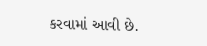કરવામાં આવી છે.